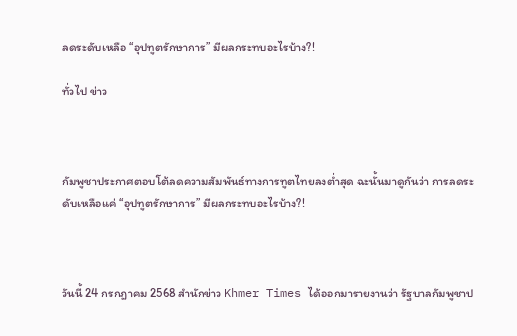ลดระดับเหลือ “อุปทูตรักษาการ” มีผลกระทบอะไรบ้าง?!

ทั่วไป ข่าว



กัมพูชาประกาศตอบโต้ลดความสัมพันธ์ทางการทูตไทยลงต่ำสุด ฉะนั้นมาดูกันว่า การลดระดับเหลือแค่ “อุปทูตรักษาการ” มีผลกระทบอะไรบ้าง?!



วันนี้ 24 กรกฎาคม 2568 สำนักข่าว Khmer Times ได้ออกมารายงานว่า รัฐบาลกัมพูชาป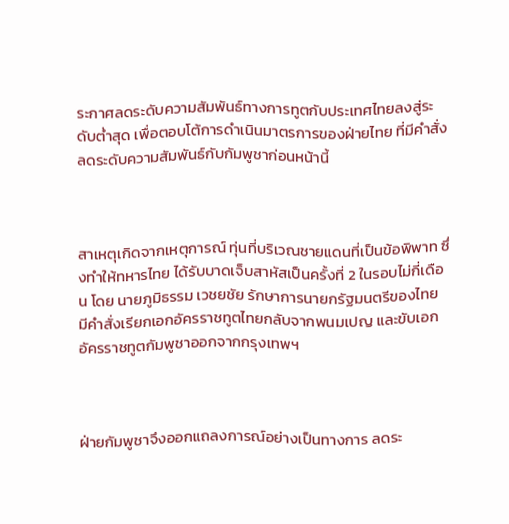ระกาศลดระดับความสัมพันธ์ทางการทูตกับประเทศไทยลงสู่ระดับต่ำสุด เพื่อตอบโต้การดำเนินมาตรการของฝ่ายไทย ที่มีคำสั่งลดระดับความสัมพันธ์กับกัมพูชาก่อนหน้านี้



สาเหตุเกิดจากเหตุการณ์ ทุ่นที่บริเวณชายแดนที่เป็นข้อพิพาท ซึ่งทำให้ทหารไทย ได้รับบาดเจ็บสาหัสเป็นครั้งที่ 2 ในรอบไม่กี่เดือน โดย นายภูมิธรรม เวชยชัย รักษาการนายกรัฐมนตรีของไทย
มีคำสั่งเรียกเอกอัครราชทูตไทยกลับจากพนมเปญ และขับเอกอัครราชทูตกัมพูชาออกจากกรุงเทพฯ



ฝ่ายกัมพูชาจึงออกแถลงการณ์อย่างเป็นทางการ ลดระ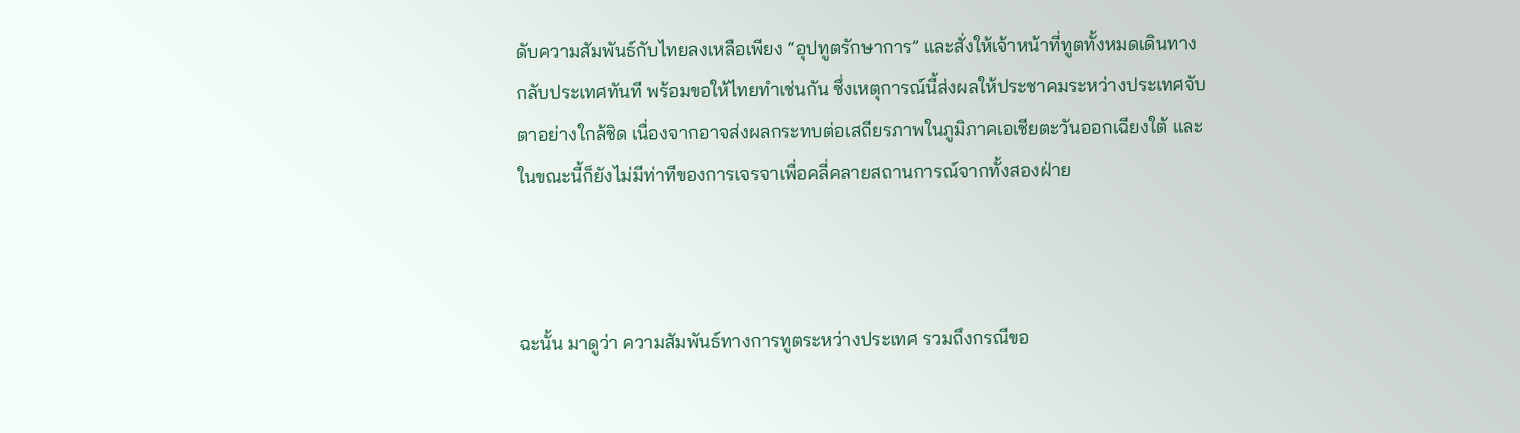ดับความสัมพันธ์กับไทยลงเหลือเพียง “อุปทูตรักษาการ” และสั่งให้เจ้าหน้าที่ทูตทั้งหมดเดินทางกลับประเทศทันที พร้อมขอให้ไทยทำเช่นกัน ซึ่งเหตุการณ์นี้ส่งผลให้ประชาคมระหว่างประเทศจับตาอย่างใกล้ชิด เนื่องจากอาจส่งผลกระทบต่อเสถียรภาพในภูมิภาคเอเชียตะวันออกเฉียงใต้ และในขณะนี้ก็ยังไม่มีท่าทีของการเจรจาเพื่อคลี่คลายสถานการณ์จากทั้งสองฝ่าย



ฉะนั้น มาดูว่า ความสัมพันธ์ทางการทูตระหว่างประเทศ รวมถึงกรณีขอ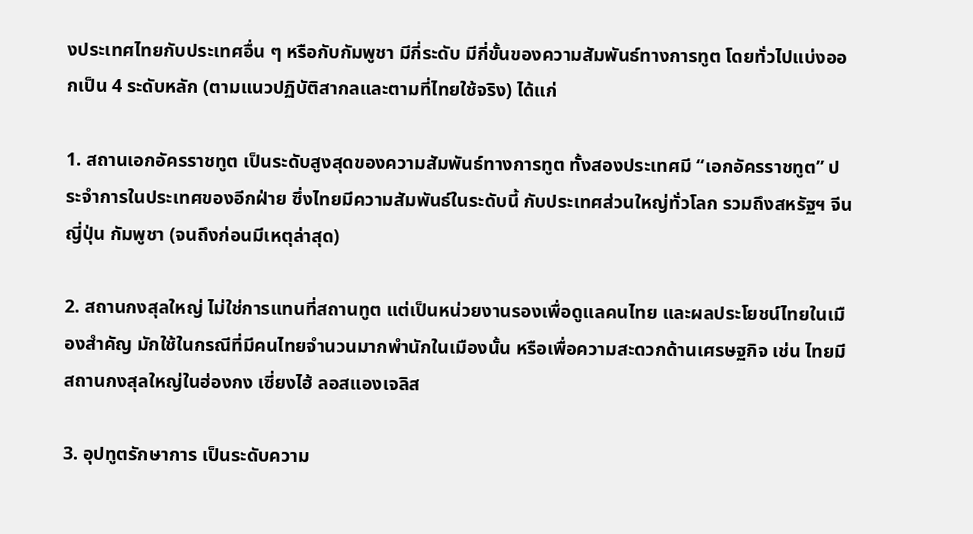งประเทศไทยกับประเทศอื่น ๆ หรือกับกัมพูชา มีกี่ระดับ มีกี่ขั้นของความสัมพันธ์ทางการทูต โดยทั่วไปแบ่งออกเป็น 4 ระดับหลัก (ตามแนวปฏิบัติสากลและตามที่ไทยใช้จริง) ได้แก่

1. สถานเอกอัครราชทูต เป็นระดับสูงสุดของความสัมพันธ์ทางการทูต ทั้งสองประเทศมี “เอกอัครราชทูต” ประจำการในประเทศของอีกฝ่าย ซึ่งไทยมีความสัมพันธ์ในระดับนี้ กับประเทศส่วนใหญ่ทั่วโลก รวมถึงสหรัฐฯ จีน ญี่ปุ่น กัมพูชา (จนถึงก่อนมีเหตุล่าสุด)

2. สถานกงสุลใหญ่ ไม่ใช่การแทนที่สถานทูต แต่เป็นหน่วยงานรองเพื่อดูแลคนไทย และผลประโยชน์ไทยในเมืองสำคัญ มักใช้ในกรณีที่มีคนไทยจำนวนมากพำนักในเมืองนั้น หรือเพื่อความสะดวกด้านเศรษฐกิจ เช่น ไทยมีสถานกงสุลใหญ่ในฮ่องกง เซี่ยงไฮ้ ลอสแองเจลิส

3. อุปทูตรักษาการ เป็นระดับความ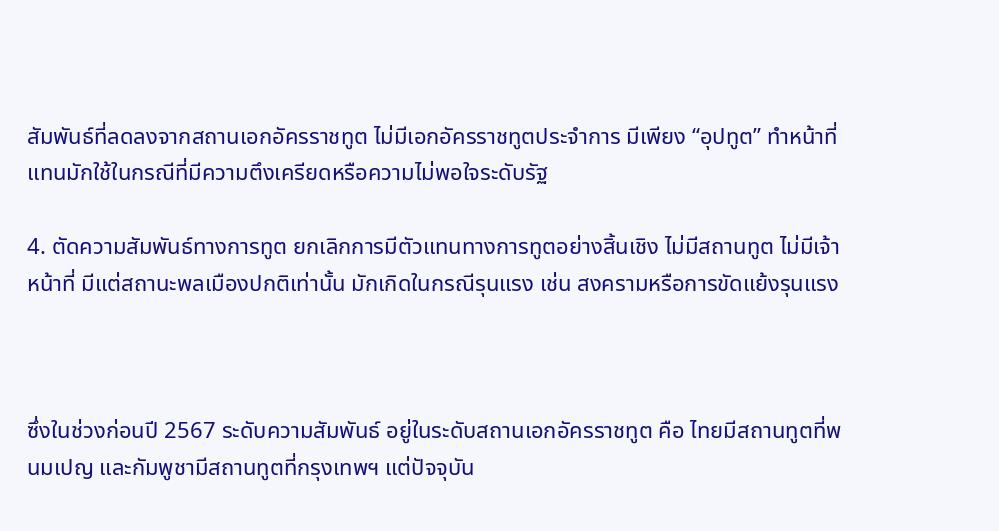สัมพันธ์ที่ลดลงจากสถานเอกอัครราชทูต ไม่มีเอกอัครราชทูตประจำการ มีเพียง “อุปทูต” ทำหน้าที่แทนมักใช้ในกรณีที่มีความตึงเครียดหรือความไม่พอใจระดับรัฐ

4. ตัดความสัมพันธ์ทางการทูต ยกเลิกการมีตัวแทนทางการทูตอย่างสิ้นเชิง ไม่มีสถานทูต ไม่มีเจ้าหน้าที่ มีแต่สถานะพลเมืองปกติเท่านั้น มักเกิดในกรณีรุนแรง เช่น สงครามหรือการขัดแย้งรุนแรง



ซึ่งในช่วงก่อนปี 2567 ระดับความสัมพันธ์ อยู่ในระดับสถานเอกอัครราชทูต คือ ไทยมีสถานทูตที่พนมเปญ และกัมพูชามีสถานทูตที่กรุงเทพฯ แต่ปัจจุบัน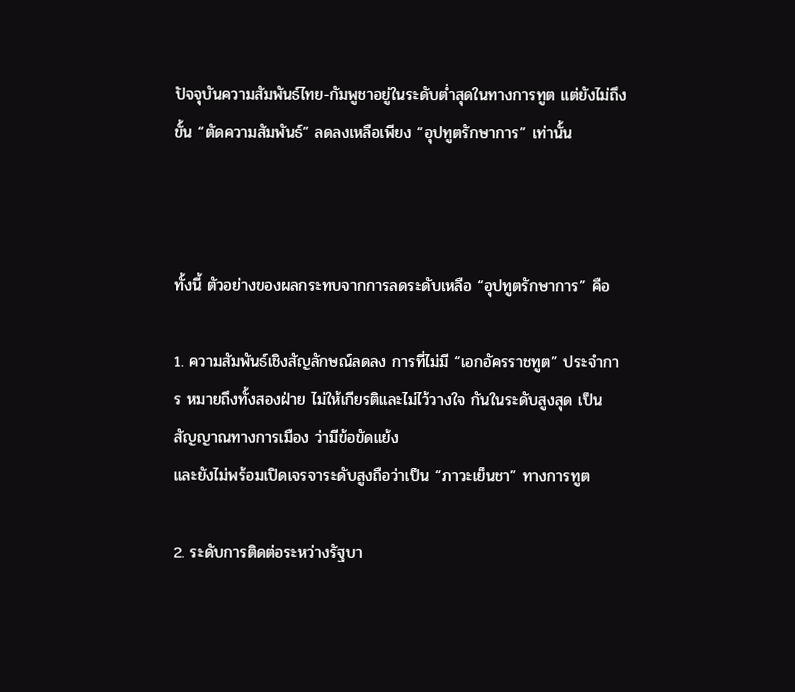ปัจจุบันความสัมพันธ์ไทย-กัมพูชาอยู่ในระดับต่ำสุดในทางการทูต แต่ยังไม่ถึงขั้น “ตัดความสัมพันธ์” ลดลงเหลือเพียง “อุปทูตรักษาการ” เท่านั้น



ทั้งนี้ ตัวอย่างของผลกระทบจากการลดระดับเหลือ “อุปทูตรักษาการ” คือ

1. ความสัมพันธ์เชิงสัญลักษณ์ลดลง การที่ไม่มี “เอกอัครราชทูต” ประจำการ หมายถึงทั้งสองฝ่าย ไม่ให้เกียรติและไม่ไว้วางใจ กันในระดับสูงสุด เป็น สัญญาณทางการเมือง ว่ามีข้อขัดแย้ง
และยังไม่พร้อมเปิดเจรจาระดับสูงถือว่าเป็น “ภาวะเย็นชา” ทางการทูต

2. ระดับการติดต่อระหว่างรัฐบา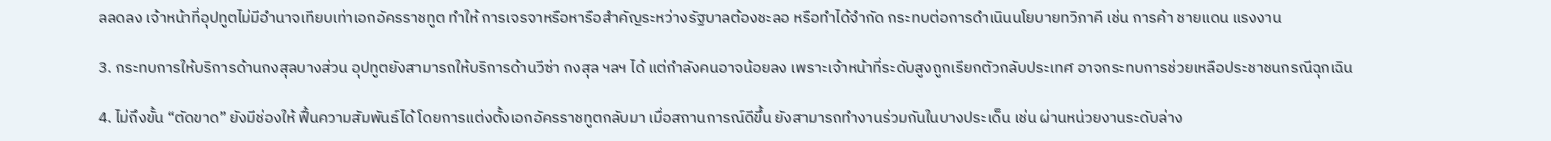ลลดลง เจ้าหน้าที่อุปทูตไม่มีอำนาจเทียบเท่าเอกอัครราชทูต ทำให้ การเจรจาหรือหารือสำคัญระหว่างรัฐบาลต้องชะลอ หรือทำได้จำกัด กระทบต่อการดำเนินนโยบายทวิภาคี เช่น การค้า ชายแดน แรงงาน

3. กระทบการให้บริการด้านกงสุลบางส่วน อุปทูตยังสามารถให้บริการด้านวีซ่า กงสุล ฯลฯ ได้ แต่กำลังคนอาจน้อยลง เพราะเจ้าหน้าที่ระดับสูงถูกเรียกตัวกลับประเทศ อาจกระทบการช่วยเหลือประชาชนกรณีฉุกเฉิน

4. ไม่ถึงขั้น “ตัดขาด” ยังมีช่องให้ ฟื้นความสัมพันธ์ได้ โดยการแต่งตั้งเอกอัครราชทูตกลับมา เมื่อสถานการณ์ดีขึ้น ยังสามารถทำงานร่วมกันในบางประเด็น เช่น ผ่านหน่วยงานระดับล่าง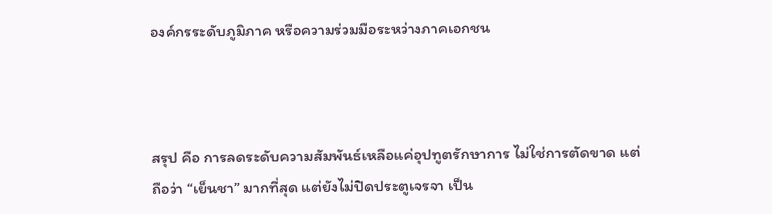องค์กรระดับภูมิภาค หรือความร่วมมือระหว่างภาคเอกชน



สรุป คือ การลดระดับความสัมพันธ์เหลือแค่อุปทูตรักษาการ ไม่ใช่การตัดขาด แต่ถือว่า “เย็นชา” มากที่สุด แต่ยังไม่ปิดประตูเจรจา เป็น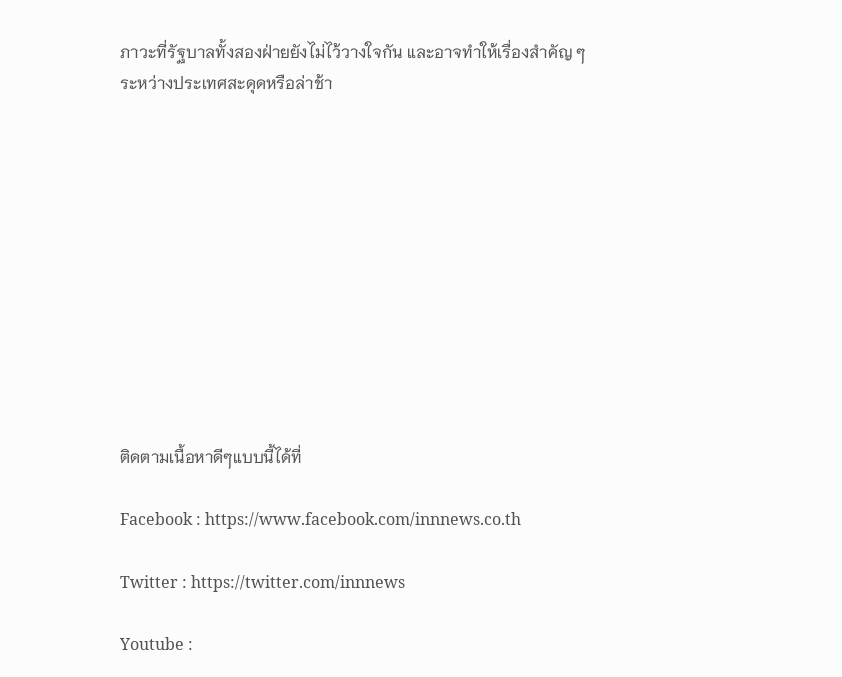ภาวะที่รัฐบาลทั้งสองฝ่ายยังไม่ไว้วางใจกัน และอาจทำให้เรื่องสำคัญ ๆ ระหว่างประเทศสะดุดหรือล่าช้า











ติดตามเนื้อหาดีๆแบบนี้ได้ที่

Facebook : https://www.facebook.com/innnews.co.th

Twitter : https://twitter.com/innnews

Youtube :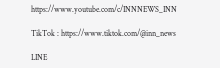https://www.youtube.com/c/INNNEWS_INN

TikTok : https://www.tiktok.com/@inn_news

LINE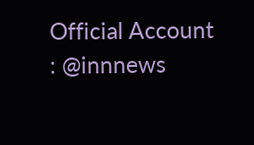Official Account : @innnews